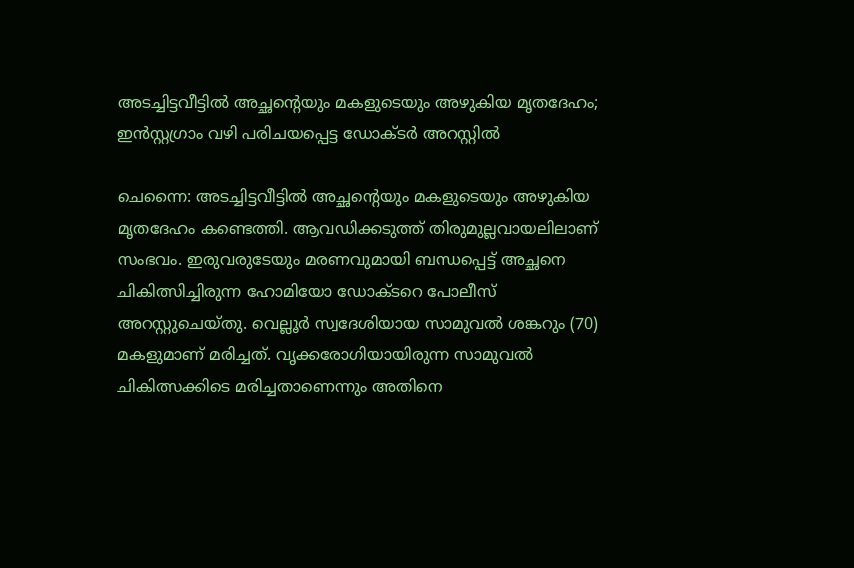അടച്ചിട്ടവീട്ടില്‍ അച്ഛന്റെയും മകളുടെയും അഴുകിയ മൃതദേഹം; ഇന്‍സ്റ്റഗ്രാം വഴി പരിചയപ്പെട്ട ഡോക്ടര്‍ അറസ്റ്റില്‍

ചെന്നൈ: അടച്ചിട്ടവീട്ടില്‍ അച്ഛന്റെയും മകളുടെയും അഴുകിയ മൃതദേഹം കണ്ടെത്തി. ആവഡിക്കടുത്ത് തിരുമുല്ലവായലിലാണ് സംഭവം. ഇരുവരുടേയും മരണവുമായി ബന്ധപ്പെട്ട് അച്ഛനെ ചികിത്സിച്ചിരുന്ന ഹോമിയോ ഡോക്ടറെ പോലീസ് അറസ്റ്റുചെയ്തു. വെല്ലൂര്‍ സ്വദേശിയായ സാമുവല്‍ ശങ്കറും (70) മകളുമാണ് മരിച്ചത്. വൃക്കരോഗിയായിരുന്ന സാമുവല്‍ ചികിത്സക്കിടെ മരിച്ചതാണെന്നും അതിനെ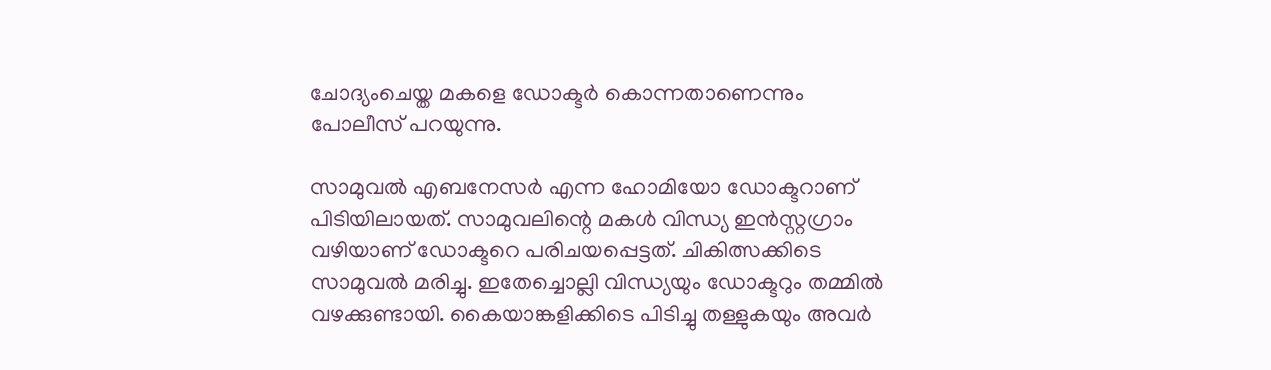ചോദ്യംചെയ്ത മകളെ ഡോക്ടര്‍ കൊന്നതാണെന്നും പോലീസ് പറയുന്നു.

സാമുവല്‍ എബനേസര്‍ എന്ന ഹോമിയോ ഡോക്ടറാണ് പിടിയിലായത്. സാമുവലിന്റെ മകള്‍ വിന്ധ്യ ഇന്‍സ്റ്റഗ്രാം വഴിയാണ് ഡോക്ടറെ പരിചയപ്പെട്ടത്. ചികിത്സക്കിടെ സാമുവല്‍ മരിച്ചു. ഇതേച്ചൊല്ലി വിന്ധ്യയും ഡോക്ടറും തമ്മില്‍ വഴക്കുണ്ടായി. കൈയാങ്കളിക്കിടെ പിടിച്ചു തള്ളുകയും അവര്‍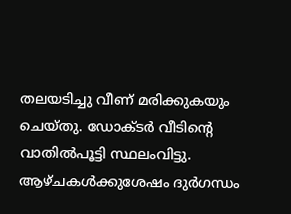തലയടിച്ചു വീണ് മരിക്കുകയും ചെയ്തു. ഡോക്ടര്‍ വീടിന്റെ വാതില്‍പൂട്ടി സ്ഥലംവിട്ടു. ആഴ്ചകള്‍ക്കുശേഷം ദുര്‍ഗന്ധം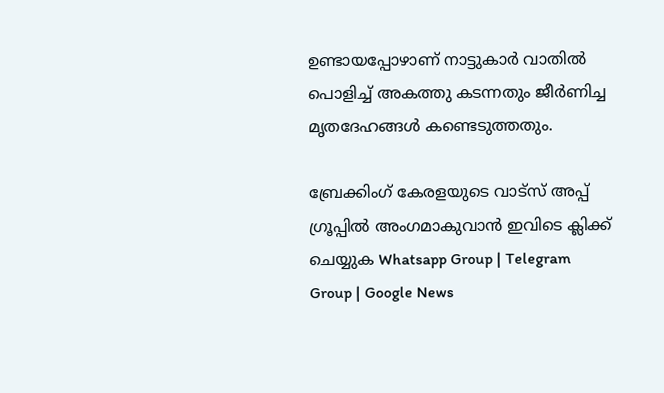ഉണ്ടായപ്പോഴാണ് നാട്ടുകാര്‍ വാതില്‍ പൊളിച്ച് അകത്തു കടന്നതും ജീര്‍ണിച്ച മൃതദേഹങ്ങള്‍ കണ്ടെടുത്തതും.

ബ്രേക്കിംഗ് കേരളയുടെ വാട്സ് അപ്പ് ഗ്രൂപ്പിൽ അംഗമാകുവാൻ ഇവിടെ ക്ലിക്ക് ചെയ്യുക Whatsapp Group | Telegram Group | Google News